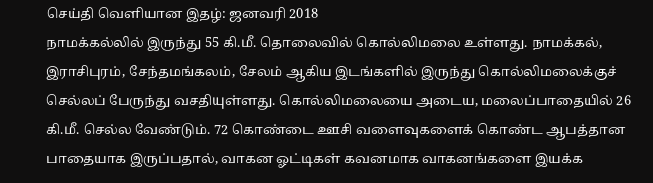செய்தி வெளியான இதழ்: ஜனவரி 2018
நாமக்கல்லில் இருந்து 55 கி.மீ. தொலைவில் கொல்லிமலை உள்ளது. நாமக்கல், இராசிபுரம், சேந்தமங்கலம், சேலம் ஆகிய இடங்களில் இருந்து கொல்லிமலைக்குச் செல்லப் பேருந்து வசதியுள்ளது. கொல்லிமலையை அடைய, மலைப்பாதையில் 26 கி.மீ. செல்ல வேண்டும். 72 கொண்டை ஊசி வளைவுகளைக் கொண்ட ஆபத்தான பாதையாக இருப்பதால், வாகன ஓட்டிகள் கவனமாக வாகனங்களை இயக்க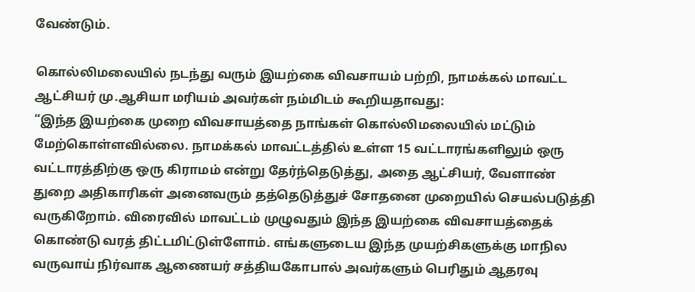வேண்டும்.

கொல்லிமலையில் நடந்து வரும் இயற்கை விவசாயம் பற்றி, நாமக்கல் மாவட்ட ஆட்சியர் மு.ஆசியா மரியம் அவர்கள் நம்மிடம் கூறியதாவது:
“இந்த இயற்கை முறை விவசாயத்தை நாங்கள் கொல்லிமலையில் மட்டும் மேற்கொள்ளவில்லை. நாமக்கல் மாவட்டத்தில் உள்ள 15 வட்டாரங்களிலும் ஒரு வட்டாரத்திற்கு ஒரு கிராமம் என்று தேர்ந்தெடுத்து, அதை ஆட்சியர், வேளாண் துறை அதிகாரிகள் அனைவரும் தத்தெடுத்துச் சோதனை முறையில் செயல்படுத்தி வருகிறோம். விரைவில் மாவட்டம் முழுவதும் இந்த இயற்கை விவசாயத்தைக் கொண்டு வரத் திட்டமிட்டுள்ளோம். எங்களுடைய இந்த முயற்சிகளுக்கு மாநில வருவாய் நிர்வாக ஆணையர் சத்தியகோபால் அவர்களும் பெரிதும் ஆதரவு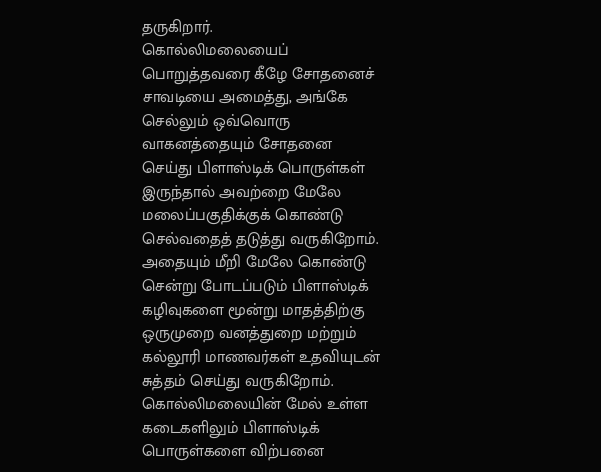தருகிறார்.
கொல்லிமலையைப் பொறுத்தவரை கீழே சோதனைச் சாவடியை அமைத்து, அங்கே செல்லும் ஒவ்வொரு வாகனத்தையும் சோதனை செய்து பிளாஸ்டிக் பொருள்கள் இருந்தால் அவற்றை மேலே மலைப்பகுதிக்குக் கொண்டு செல்வதைத் தடுத்து வருகிறோம். அதையும் மீறி மேலே கொண்டு சென்று போடப்படும் பிளாஸ்டிக் கழிவுகளை மூன்று மாதத்திற்கு ஒருமுறை வனத்துறை மற்றும் கல்லூரி மாணவர்கள் உதவியுடன் சுத்தம் செய்து வருகிறோம்.
கொல்லிமலையின் மேல் உள்ள கடைகளிலும் பிளாஸ்டிக் பொருள்களை விற்பனை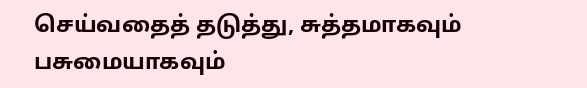செய்வதைத் தடுத்து, சுத்தமாகவும் பசுமையாகவும்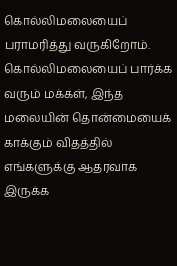கொல்லிமலையைப் பராமரித்து வருகிறோம். கொல்லிமலையைப் பார்க்க வரும் மக்கள், இந்த மலையின் தொன்மையைக் காக்கும் விதத்தில் எங்களுக்கு ஆதரவாக இருக்க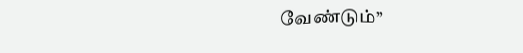வேண்டும்’’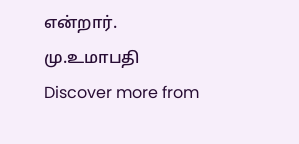என்றார்.
மு.உமாபதி
Discover more from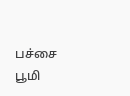பச்சை பூமி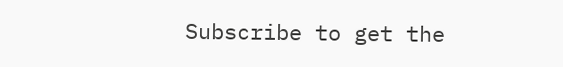Subscribe to get the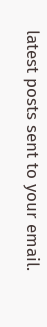latest posts sent to your email.